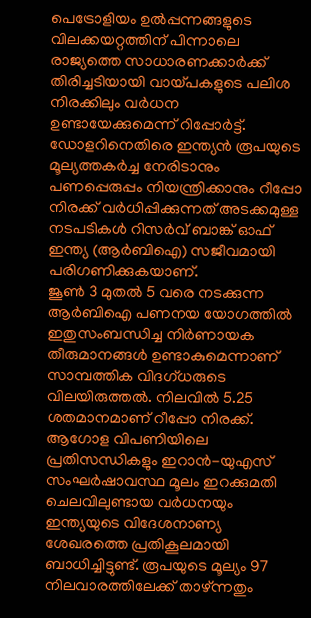പെട്രോളിയം ഉൽപ്പന്നങ്ങളുടെ വിലക്കയറ്റത്തിന് പിന്നാലെ രാജ്യത്തെ സാധാരണക്കാർക്ക് തിരിച്ചടിയായി വായ്പകളുടെ പലിശ നിരക്കിലും വർധന ഉണ്ടായേക്കുമെന്ന് റിപ്പോർട്ട്. ഡോളറിനെതിരെ ഇന്ത്യൻ രൂപയുടെ മൂല്യത്തകർച്ച നേരിടാനും പണപ്പെരുപ്പം നിയന്ത്രിക്കാനും റീപ്പോ നിരക്ക് വർധിപ്പിക്കുന്നത് അടക്കമുള്ള നടപടികൾ റിസർവ് ബാങ്ക് ഓഫ് ഇന്ത്യ (ആർബിഐ) സജീവമായി പരിഗണിക്കുകയാണ്.
ജൂൺ 3 മുതൽ 5 വരെ നടക്കുന്ന ആർബിഐ പണനയ യോഗത്തിൽ ഇതുസംബന്ധിച്ച നിർണായക തീരുമാനങ്ങൾ ഉണ്ടാകുമെന്നാണ് സാമ്പത്തിക വിദഗ്ധരുടെ വിലയിരുത്തൽ. നിലവിൽ 5.25 ശതമാനമാണ് റീപ്പോ നിരക്ക്.
ആഗോള വിപണിയിലെ പ്രതിസന്ധികളും ഇറാൻ-യുഎസ് സംഘർഷാവസ്ഥ മൂലം ഇറക്കുമതി ചെലവിലുണ്ടായ വർധനയും ഇന്ത്യയുടെ വിദേശനാണ്യ ശേഖരത്തെ പ്രതികൂലമായി ബാധിച്ചിട്ടുണ്ട്. രൂപയുടെ മൂല്യം 97 നിലവാരത്തിലേക്ക് താഴ്ന്നതും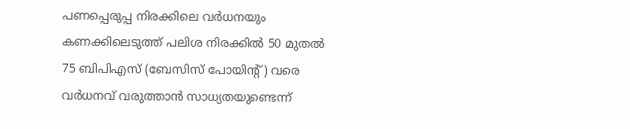പണപ്പെരുപ്പ നിരക്കിലെ വർധനയും കണക്കിലെടുത്ത് പലിശ നിരക്കിൽ 50 മുതൽ 75 ബിപിഎസ് (ബേസിസ് പോയിന്റ്) വരെ വർധനവ് വരുത്താൻ സാധ്യതയുണ്ടെന്ന്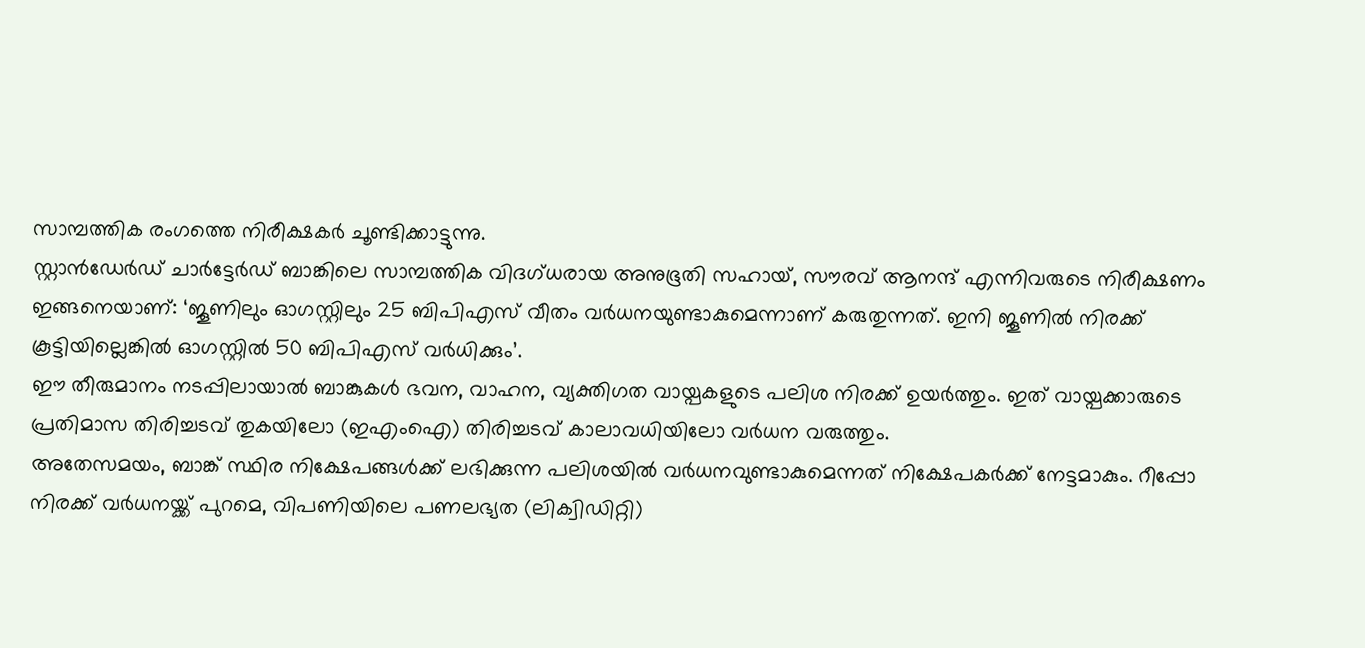സാമ്പത്തിക രംഗത്തെ നിരീക്ഷകർ ചൂണ്ടിക്കാട്ടുന്നു.
സ്റ്റാൻഡേർഡ് ചാർട്ടേർഡ് ബാങ്കിലെ സാമ്പത്തിക വിദഗ്ധരായ അനുഭൂതി സഹായ്, സൗരവ് ആനന്ദ് എന്നിവരുടെ നിരീക്ഷണം ഇങ്ങനെയാണ്: ‘ജൂണിലും ഓഗസ്റ്റിലും 25 ബിപിഎസ് വീതം വർധനയുണ്ടാകുമെന്നാണ് കരുതുന്നത്. ഇനി ജൂണിൽ നിരക്ക് കൂട്ടിയില്ലെങ്കിൽ ഓഗസ്റ്റിൽ 50 ബിപിഎസ് വർധിക്കും’.
ഈ തീരുമാനം നടപ്പിലായാൽ ബാങ്കുകൾ ഭവന, വാഹന, വ്യക്തിഗത വായ്പകളുടെ പലിശ നിരക്ക് ഉയർത്തും. ഇത് വായ്പക്കാരുടെ പ്രതിമാസ തിരിച്ചടവ് തുകയിലോ (ഇഎംഐ) തിരിച്ചടവ് കാലാവധിയിലോ വർധന വരുത്തും.
അതേസമയം, ബാങ്ക് സ്ഥിര നിക്ഷേപങ്ങൾക്ക് ലഭിക്കുന്ന പലിശയിൽ വർധനവുണ്ടാകുമെന്നത് നിക്ഷേപകർക്ക് നേട്ടമാകും. റീപ്പോ നിരക്ക് വർധനയ്ക്ക് പുറമെ, വിപണിയിലെ പണലഭ്യത (ലിക്വിഡിറ്റി)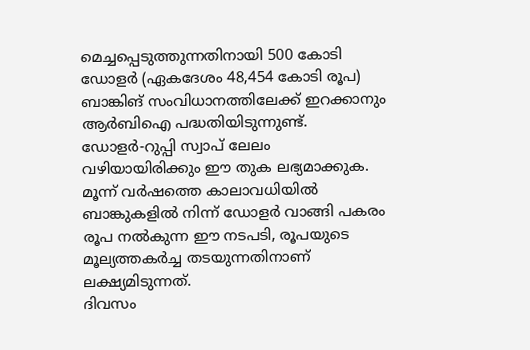മെച്ചപ്പെടുത്തുന്നതിനായി 500 കോടി ഡോളർ (ഏകദേശം 48,454 കോടി രൂപ) ബാങ്കിങ് സംവിധാനത്തിലേക്ക് ഇറക്കാനും ആർബിഐ പദ്ധതിയിടുന്നുണ്ട്.
ഡോളർ-റുപ്പി സ്വാപ് ലേലം വഴിയായിരിക്കും ഈ തുക ലഭ്യമാക്കുക. മൂന്ന് വർഷത്തെ കാലാവധിയിൽ ബാങ്കുകളിൽ നിന്ന് ഡോളർ വാങ്ങി പകരം രൂപ നൽകുന്ന ഈ നടപടി, രൂപയുടെ മൂല്യത്തകർച്ച തടയുന്നതിനാണ് ലക്ഷ്യമിടുന്നത്.
ദിവസം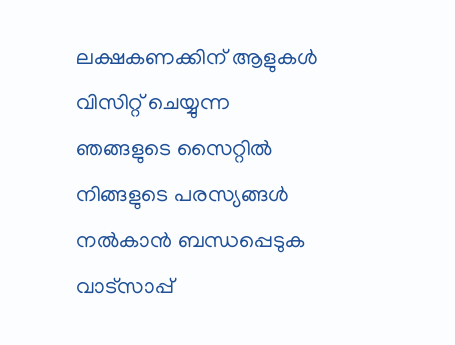ലക്ഷകണക്കിന് ആളുകൾ വിസിറ്റ് ചെയ്യുന്ന ഞങ്ങളുടെ സൈറ്റിൽ നിങ്ങളുടെ പരസ്യങ്ങൾ നൽകാൻ ബന്ധപ്പെടുക വാട്സാപ്പ്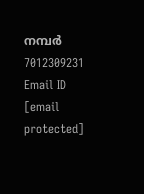നമ്പർ 7012309231 Email ID [email protected]